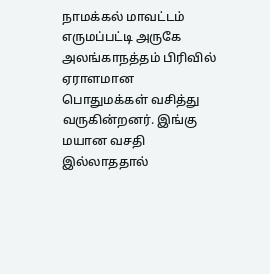நாமக்கல் மாவட்டம் எருமப்பட்டி அருகே அலங்காநத்தம் பிரிவில் ஏராளமான பொதுமக்கள் வசித்து வருகின்றனர். இங்கு மயான வசதி இல்லாததால்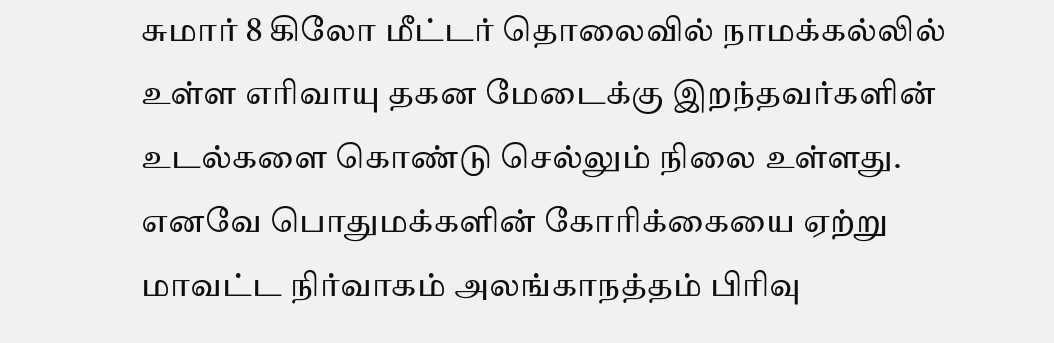சுமார் 8 கிலோ மீட்டர் தொலைவில் நாமக்கல்லில் உள்ள எரிவாயு தகன மேடைக்கு இறந்தவர்களின் உடல்களை கொண்டு செல்லும் நிலை உள்ளது. எனவே பொதுமக்களின் கோரிக்கையை ஏற்று மாவட்ட நிர்வாகம் அலங்காநத்தம் பிரிவு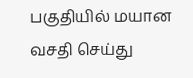பகுதியில் மயான வசதி செய்து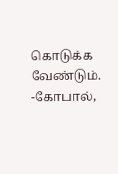கொடுக்க வேண்டும்.
-கோபால்,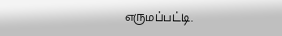எருமப்பட்டி.